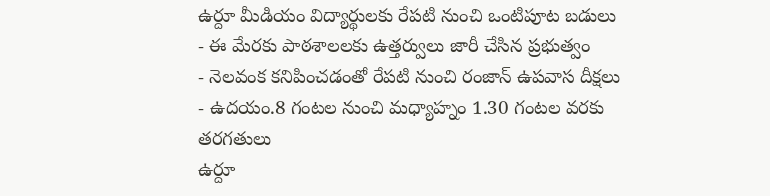ఉర్దూ మీడియం విద్యార్థులకు రేపటి నుంచి ఒంటిపూట బడులు
- ఈ మేరకు పాఠశాలలకు ఉత్తర్వులు జారీ చేసిన ప్రభుత్వం
- నెలవంక కనిపించడంతో రేపటి నుంచి రంజాన్ ఉపవాస దీక్షలు
- ఉదయం.8 గంటల నుంచి మధ్యాహ్నం 1.30 గంటల వరకు తరగతులు
ఉర్దూ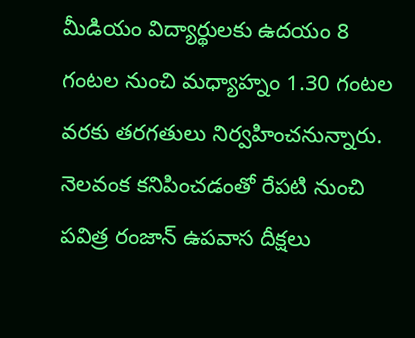మీడియం విద్యార్థులకు ఉదయం 8 గంటల నుంచి మధ్యాహ్నం 1.30 గంటల వరకు తరగతులు నిర్వహించనున్నారు. నెలవంక కనిపించడంతో రేపటి నుంచి పవిత్ర రంజాన్ ఉపవాస దీక్షలు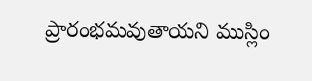ప్రారంభమవుతాయని ముస్లిం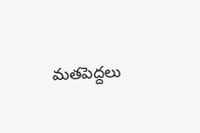మతపెద్దలు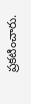ప్రకటించారు.